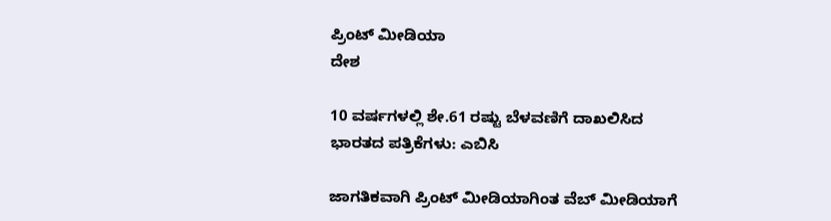ಪ್ರಿಂಟ್ ಮೀಡಿಯಾ
ದೇಶ

10 ವರ್ಷಗಳಲ್ಲಿ ಶೇ.61 ರಷ್ಟು ಬೆಳವಣಿಗೆ ದಾಖಲಿಸಿದ ಭಾರತದ ಪತ್ರಿಕೆಗಳು: ಎಬಿಸಿ

ಜಾಗತಿಕವಾಗಿ ಪ್ರಿಂಟ್ ಮೀಡಿಯಾಗಿಂತ ವೆಬ್ ಮೀಡಿಯಾಗೆ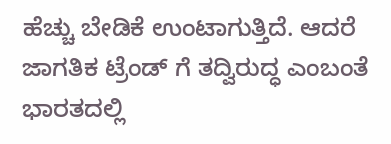ಹೆಚ್ಚು ಬೇಡಿಕೆ ಉಂಟಾಗುತ್ತಿದೆ. ಆದರೆ ಜಾಗತಿಕ ಟ್ರೆಂಡ್ ಗೆ ತದ್ವಿರುದ್ಧ ಎಂಬಂತೆ ಭಾರತದಲ್ಲಿ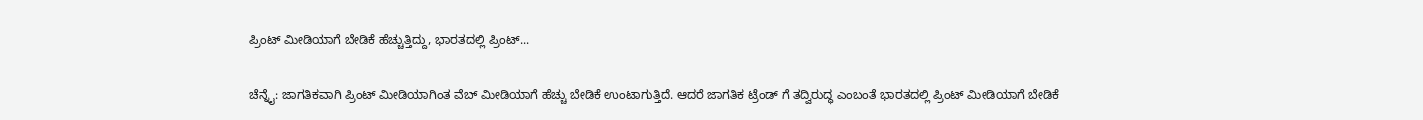ಪ್ರಿಂಟ್ ಮೀಡಿಯಾಗೆ ಬೇಡಿಕೆ ಹೆಚ್ಚುತ್ತಿದ್ದು, ಭಾರತದಲ್ಲಿ ಪ್ರಿಂಟ್...

ಚೆನ್ನೈ: ಜಾಗತಿಕವಾಗಿ ಪ್ರಿಂಟ್ ಮೀಡಿಯಾಗಿಂತ ವೆಬ್ ಮೀಡಿಯಾಗೆ ಹೆಚ್ಚು ಬೇಡಿಕೆ ಉಂಟಾಗುತ್ತಿದೆ. ಆದರೆ ಜಾಗತಿಕ ಟ್ರೆಂಡ್ ಗೆ ತದ್ವಿರುದ್ಧ ಎಂಬಂತೆ ಭಾರತದಲ್ಲಿ ಪ್ರಿಂಟ್ ಮೀಡಿಯಾಗೆ ಬೇಡಿಕೆ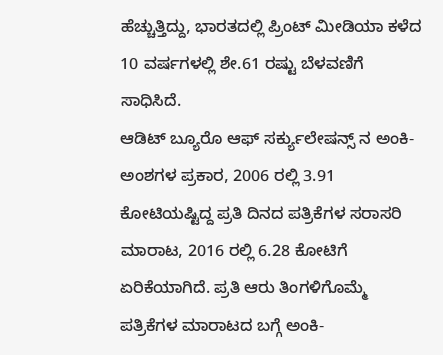ಹೆಚ್ಚುತ್ತಿದ್ದು, ಭಾರತದಲ್ಲಿ ಪ್ರಿಂಟ್ ಮೀಡಿಯಾ ಕಳೆದ 10 ವರ್ಷಗಳಲ್ಲಿ ಶೇ.61 ರಷ್ಟು ಬೆಳವಣಿಗೆ ಸಾಧಿಸಿದೆ.
ಆಡಿಟ್ ಬ್ಯೂರೊ ಆಫ್ ಸರ್ಕ್ಯುಲೇಷನ್ಸ್ ನ ಅಂಕಿ-ಅಂಶಗಳ ಪ್ರಕಾರ, 2006 ರಲ್ಲಿ 3.91 ಕೋಟಿಯಷ್ಟಿದ್ದ ಪ್ರತಿ ದಿನದ ಪತ್ರಿಕೆಗಳ ಸರಾಸರಿ ಮಾರಾಟ, 2016 ರಲ್ಲಿ 6.28 ಕೋಟಿಗೆ ಏರಿಕೆಯಾಗಿದೆ. ಪ್ರತಿ ಆರು ತಿಂಗಳಿಗೊಮ್ಮೆ ಪತ್ರಿಕೆಗಳ ಮಾರಾಟದ ಬಗ್ಗೆ ಅಂಕಿ-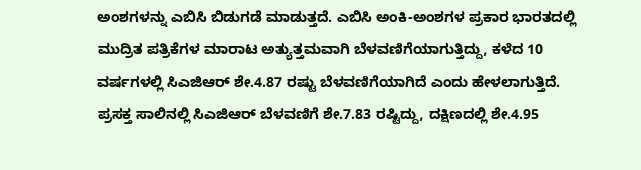ಅಂಶಗಳನ್ನು ಎಬಿಸಿ ಬಿಡುಗಡೆ ಮಾಡುತ್ತದೆ. ಎಬಿಸಿ ಅಂಕಿ-ಅಂಶಗಳ ಪ್ರಕಾರ ಭಾರತದಲ್ಲಿ ಮುದ್ರಿತ ಪತ್ರಿಕೆಗಳ ಮಾರಾಟ ಅತ್ಯುತ್ತಮವಾಗಿ ಬೆಳವಣಿಗೆಯಾಗುತ್ತಿದ್ದು, ಕಳೆದ 10 ವರ್ಷಗಳಲ್ಲಿ ಸಿಎಜಿಆರ್ ಶೇ.4.87 ರಷ್ಟು ಬೆಳವಣಿಗೆಯಾಗಿದೆ ಎಂದು ಹೇಳಲಾಗುತ್ತಿದೆ.
ಪ್ರಸಕ್ತ ಸಾಲಿನಲ್ಲಿ ಸಿಎಜಿಆರ್ ಬೆಳವಣಿಗೆ ಶೇ.7.83 ರಷ್ಟಿದ್ದು, ದಕ್ಷಿಣದಲ್ಲಿ ಶೇ.4.95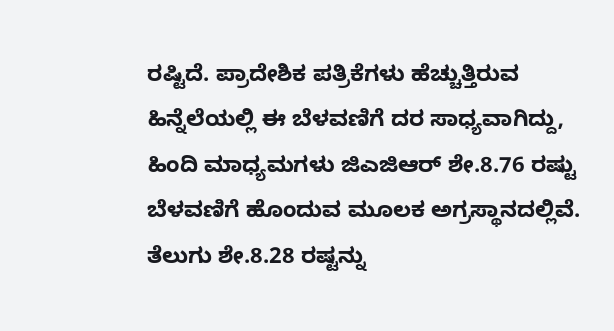ರಷ್ಟಿದೆ. ಪ್ರಾದೇಶಿಕ ಪತ್ರಿಕೆಗಳು ಹೆಚ್ಚುತ್ತಿರುವ ಹಿನ್ನೆಲೆಯಲ್ಲಿ ಈ ಬೆಳವಣಿಗೆ ದರ ಸಾಧ್ಯವಾಗಿದ್ದು, ಹಿಂದಿ ಮಾಧ್ಯಮಗಳು ಜಿಎಜಿಆರ್ ಶೇ.8.76 ರಷ್ಟು ಬೆಳವಣಿಗೆ ಹೊಂದುವ ಮೂಲಕ ಅಗ್ರಸ್ಥಾನದಲ್ಲಿವೆ. ತೆಲುಗು ಶೇ.8.28 ರಷ್ಟನ್ನು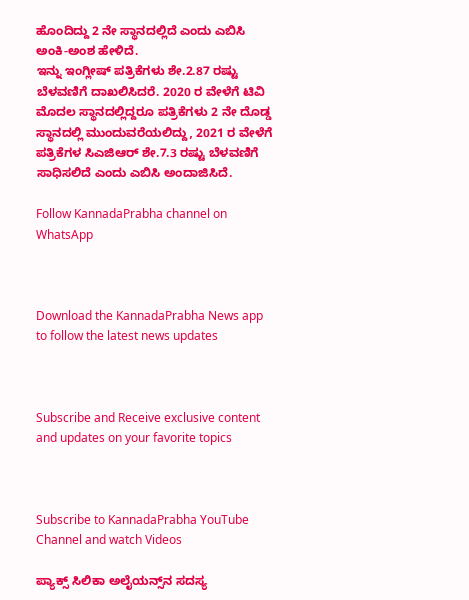ಹೊಂದಿದ್ದು 2 ನೇ ಸ್ಥಾನದಲ್ಲಿದೆ ಎಂದು ಎಬಿಸಿ ಅಂಕಿ-ಅಂಶ ಹೇಳಿದೆ.
ಇನ್ನು ಇಂಗ್ಲೀಷ್ ಪತ್ರಿಕೆಗಳು ಶೇ.2.87 ರಷ್ಟು ಬೆಳವಣಿಗೆ ದಾಖಲಿಸಿದರೆ. 2020 ರ ವೇಳೆಗೆ ಟಿವಿ ಮೊದಲ ಸ್ಥಾನದಲ್ಲಿದ್ದರೂ ಪತ್ರಿಕೆಗಳು 2 ನೇ ದೊಡ್ಡ ಸ್ಥಾನದಲ್ಲಿ ಮುಂದುವರೆಯಲಿದ್ದು, 2021 ರ ವೇಳೆಗೆ ಪತ್ರಿಕೆಗಳ ಸಿಎಜಿಆರ್ ಶೇ.7.3 ರಷ್ಟು ಬೆಳವಣಿಗೆ ಸಾಧಿಸಲಿದೆ ಎಂದು ಎಬಿಸಿ ಅಂದಾಜಿಸಿದೆ.

Follow KannadaPrabha channel on WhatsApp



Download the KannadaPrabha News app to follow the latest news updates



Subscribe and Receive exclusive content and updates on your favorite topics



Subscribe to KannadaPrabha YouTube Channel and watch Videos

ಪ್ಯಾಕ್ಸ್ ಸಿಲಿಕಾ ಅಲೈಯನ್ಸ್‌ನ ಸದಸ್ಯ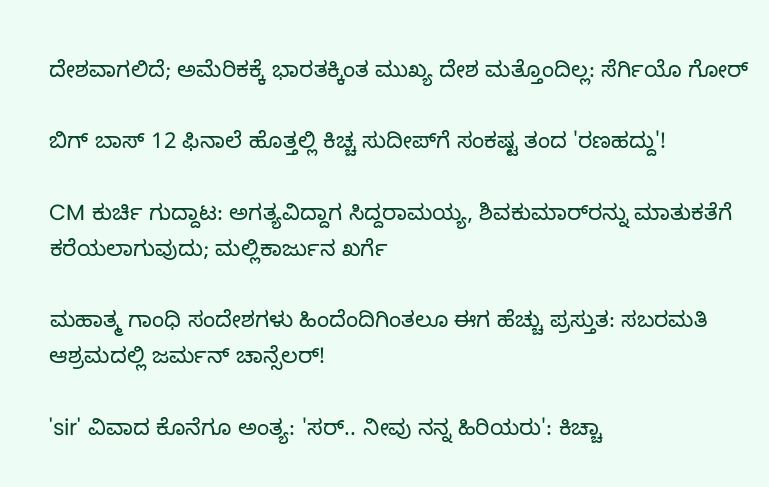ದೇಶವಾಗಲಿದೆ; ಅಮೆರಿಕಕ್ಕೆ ಭಾರತಕ್ಕಿಂತ ಮುಖ್ಯ ದೇಶ ಮತ್ತೊಂದಿಲ್ಲ: ಸೆರ್ಗಿಯೊ ಗೋರ್

ಬಿಗ್ ಬಾಸ್ 12 ಫಿನಾಲೆ ಹೊತ್ತಲ್ಲಿ ಕಿಚ್ಚ ಸುದೀಪ್‌ಗೆ ಸಂಕಷ್ಟ ತಂದ 'ರಣಹದ್ದು'!

CM ಕುರ್ಚಿ ಗುದ್ದಾಟ: ಅಗತ್ಯವಿದ್ದಾಗ ಸಿದ್ದರಾಮಯ್ಯ, ಶಿವಕುಮಾರ್‌ರನ್ನು ಮಾತುಕತೆಗೆ ಕರೆಯಲಾಗುವುದು; ಮಲ್ಲಿಕಾರ್ಜುನ ಖರ್ಗೆ

ಮಹಾತ್ಮ ಗಾಂಧಿ ಸಂದೇಶಗಳು ಹಿಂದೆಂದಿಗಿಂತಲೂ ಈಗ ಹೆಚ್ಚು ಪ್ರಸ್ತುತ: ಸಬರಮತಿ ಆಶ್ರಮದಲ್ಲಿ ಜರ್ಮನ್ ಚಾನ್ಸೆಲರ್!

'sir' ವಿವಾದ ಕೊನೆಗೂ ಅಂತ್ಯ: 'ಸರ್.. ನೀವು ನನ್ನ ಹಿರಿಯರು': ಕಿಚ್ಚಾ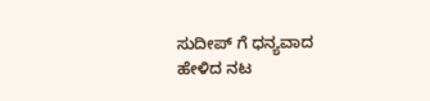ಸುದೀಪ್ ಗೆ ಧನ್ಯವಾದ ಹೇಳಿದ ನಟ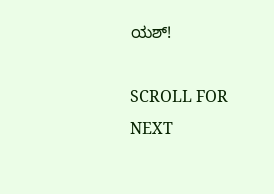ಯಶ್!

SCROLL FOR NEXT